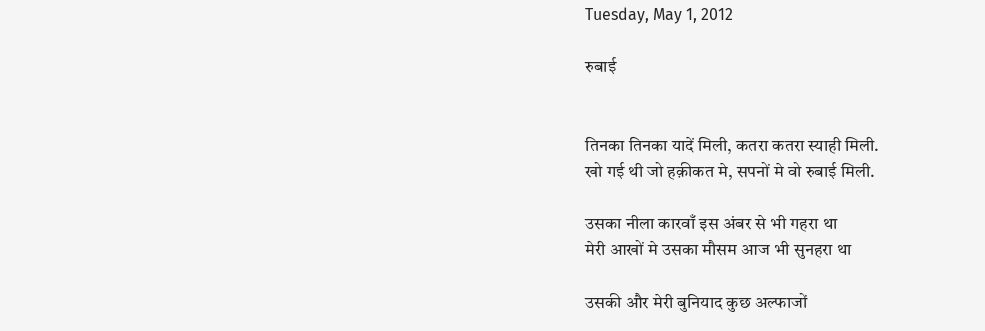Tuesday, May 1, 2012

रुबाई


तिनका तिनका यादें मिली, कतरा कतरा स्याही मिली.
खो गई थी जो हक़ीकत मे, सपनों मे वो रुबाई मिली.

उसका नीला कारवाँ इस अंबर से भी गहरा था
मेरी आखों मे उसका मौसम आज भी सुनहरा था

उसकी और मेरी बुनियाद कुछ अल्फाजों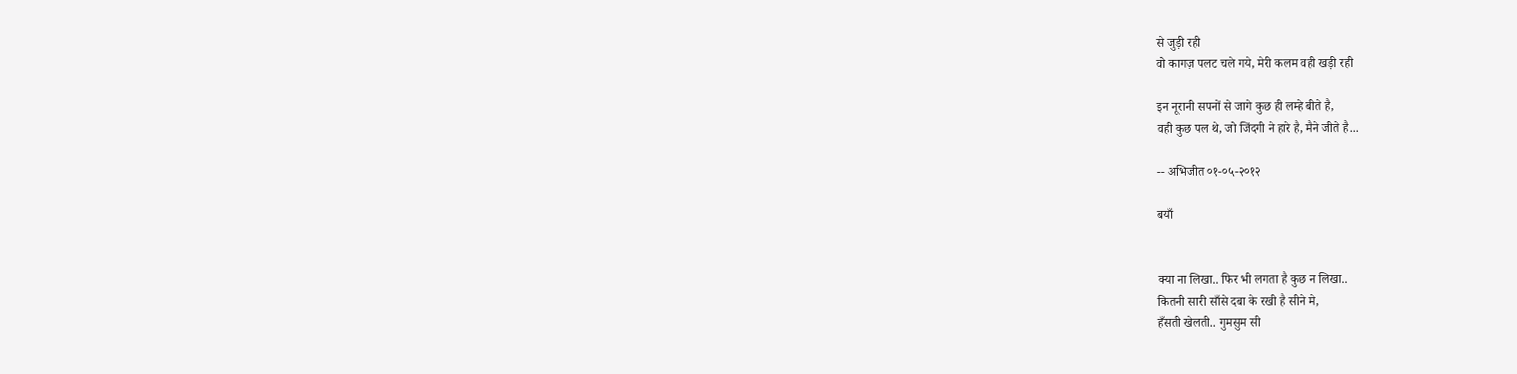से जुड़ी रही
वो कागज़ पलट चले गये, मेरी कलम वही खड़ी रही

इन नूरानी सपनों से जागे कुछ ही लम्हे बीते है,
वही कुछ पल थे, जो जिंदगी ने हारे है, मैने जीते है...

-- अभिजीत ०१-०५-२०१२

बयाँ


क्या ना लिखा.. फिर भी लगता है कुछ न लिखा..
कितनी सारी साँसे दबा के रखी है सीने मे,
हँसती खेलती.. गुमसुम सी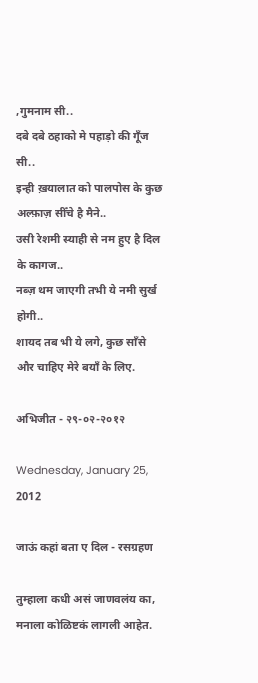,गुमनाम सी..
दबे दबे ठहाको मे पहाड़ो की गूँज सी..
इन्ही ख़यालात को पालपोस के कुछ अल्फ़ाज़ सीँचे है मैने..
उसी रेशमी स्याही से नम हुए है दिल के कागज..
नब्ज़ थम जाएगी तभी ये नमी सुर्ख होगी..
शायद तब भी ये लगे, कुछ साँसे और चाहिए मेरे बयाँ के लिए.

अभिजीत - २९-०२-२०१२

Wednesday, January 25, 2012

जाऊं कहां बता ए दिल - रसग्रहण

तुम्हाला कधी असं जाणवलंय का, मनाला कोळिष्टकं लागली आहेत.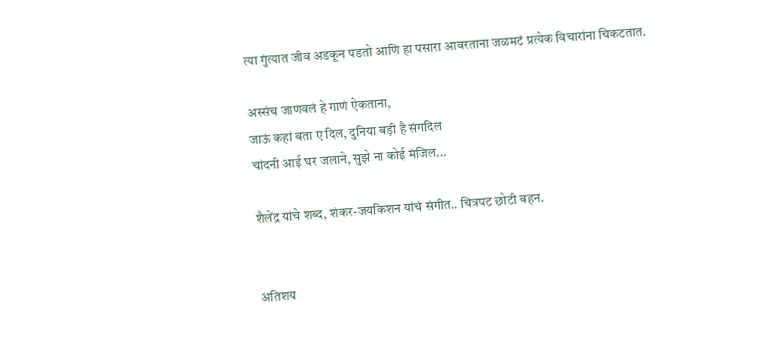त्या गुंत्यात जीव अडकून पडतो आणि हा पसारा आवरताना जळमटं प्रत्येक विचारांना चिकटतात.

अस्संच जाणवलं हे गाणं ऐकताना,
जाऊं कहां बता ए दिल, दुनिया बड़ी है संगदिल
चांदनी आई घर जलाने, सुझे ना कोई मंजिल...

शैलेंद्र यांचे शब्द, शंकर-जयकिशन यांचं संगीत.. चित्रपट छोटी बहन.


अतिशय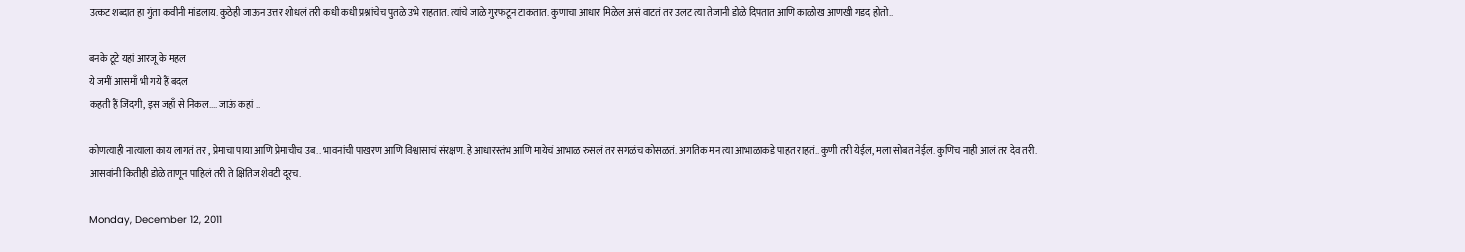उत्कट शब्दात हा गुंता कवीनी मांडलाय. कुठेही जाऊन उत्तर शोधलं तरी कधी कधी प्रश्नांचेच पुतळे उभे राहतात. त्यांचे जाळे गुरफटून टाकतात. कुणाचा आधार मिळेल असं वाटतं तर उलट त्या तेजानी डोळे दिपतात आणि काळोख आणखी गडद होतो..

बनके टूटे यहां आरजू के महल
ये जमीं आसमाँ भी गये हैं बदल
कहती हैं जिंदगी, इस जहाँ से निकल.... जाऊं कहां ..

कोणत्याही नात्याला काय लागतं तर , प्रेमाचा पाया आणि प्रेमाचीच उब.. भावनांची पाखरण आणि विश्वासाचं संरक्षण. हे आधारस्तंभ आणि मायेचं आभाळ रुसलं तर सगळंच कोसळतं. अगतिक मन त्या आभाळाकडे पाहत राहतं.. कुणी तरी येईल, मला सोबत नेईल. कुणिच नाही आलं तर देव तरी.
आसवांनी कितीही डोळे ताणून पाहिलं तरी ते क्षितिज शेवटी दूरच.

Monday, December 12, 2011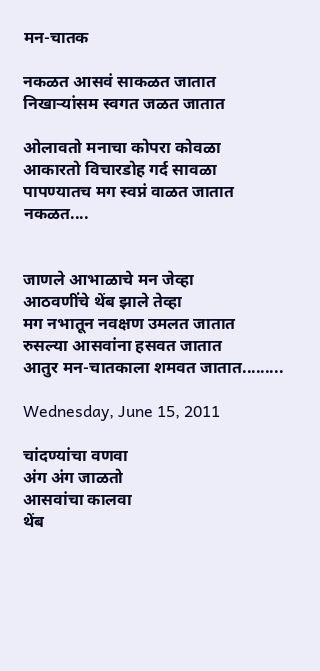मन-चातक

नकळत आसवं साकळत जातात
निखाऱ्यांसम स्वगत जळत जातात

ओलावतो मनाचा कोपरा कोवळा
आकारतो विचारडोह गर्द सावळा
पापण्यातच मग स्वप्नं वाळत जातात
नकळत....


जाणले आभाळाचे मन जेव्हा
आठवणींचे थेंब झाले तेव्हा
मग नभातून नवक्षण उमलत जातात
रुसल्या आसवांना हसवत जातात
आतुर मन-चातकाला शमवत जातात.........

Wednesday, June 15, 2011

चांदण्यांचा वणवा
अंग अंग जाळतो
आसवांचा कालवा
थेंब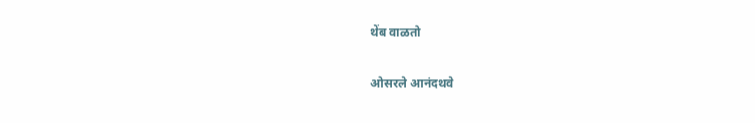थेंब वाळतो

ओसरले आनंदथवे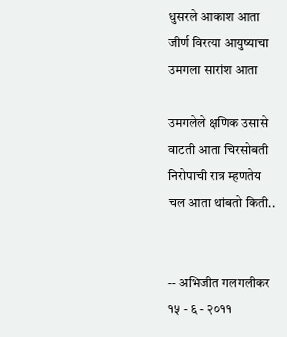धुसरले आकाश आता
जीर्ण विरत्या आयुष्याचा
उमगला सारांश आता

उमगलेले क्षणिक उसासे
वाटती आता चिरसोबती
निरोपाची रात्र म्हणतेय
चल आता थांबतो किती..


-- अभिजीत गलगलीकर
१५ - ६ - २०११